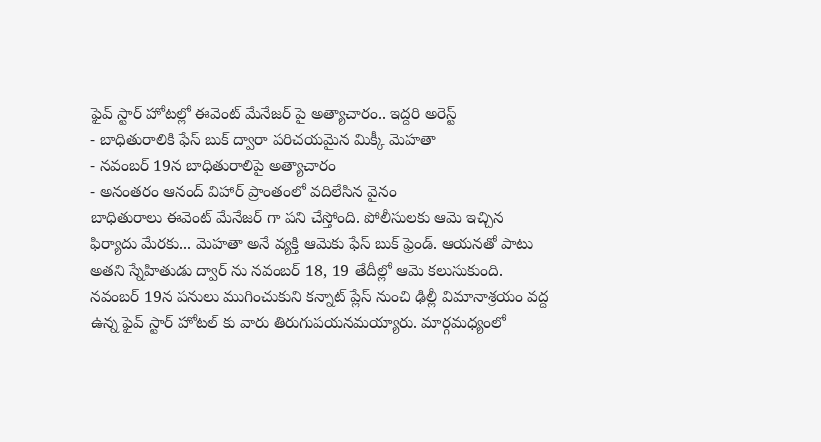ఫైవ్ స్టార్ హోటల్లో ఈవెంట్ మేనేజర్ పై అత్యాచారం.. ఇద్దరి అరెస్ట్
- బాధితురాలికి ఫేస్ బుక్ ద్వారా పరిచయమైన మిక్కీ మెహతా
- నవంబర్ 19న బాధితురాలిపై అత్యాచారం
- అనంతరం ఆనంద్ విహార్ ప్రాంతంలో వదిలేసిన వైనం
బాధితురాలు ఈవెంట్ మేనేజర్ గా పని చేస్తోంది. పోలీసులకు ఆమె ఇచ్చిన ఫిర్యాదు మేరకు... మెహతా అనే వ్యక్తి ఆమెకు ఫేస్ బుక్ ఫ్రెండ్. ఆయనతో పాటు అతని స్నేహితుడు ద్వార్ ను నవంబర్ 18, 19 తేదీల్లో ఆమె కలుసుకుంది. నవంబర్ 19న పనులు ముగించుకుని కన్నాట్ ప్లేస్ నుంచి ఢిల్లీ విమానాశ్రయం వద్ద ఉన్న ఫైవ్ స్టార్ హోటల్ కు వారు తిరుగుపయనమయ్యారు. మార్గమధ్యంలో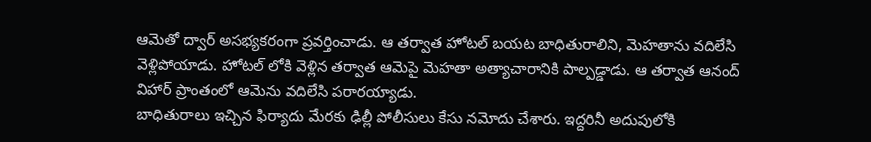ఆమెతో ద్వార్ అసభ్యకరంగా ప్రవర్తించాడు. ఆ తర్వాత హోటల్ బయట బాధితురాలిని, మెహతాను వదిలేసి వెళ్లిపోయాడు. హోటల్ లోకి వెళ్లిన తర్వాత ఆమెపై మెహతా అత్యాచారానికి పాల్పడ్డాడు. ఆ తర్వాత ఆనంద్ విహార్ ప్రాంతంలో ఆమెను వదిలేసి పరారయ్యాడు.
బాధితురాలు ఇచ్చిన ఫిర్యాదు మేరకు ఢిల్లీ పోలీసులు కేసు నమోదు చేశారు. ఇద్దరినీ అదుపులోకి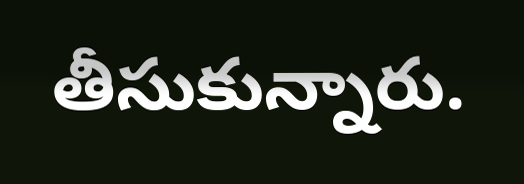తీసుకున్నారు.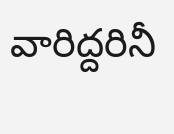వారిద్దరినీ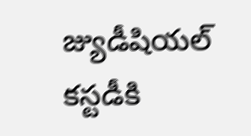జ్యుడీషియల్ కస్టడీకి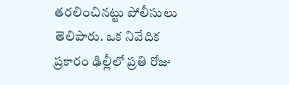తరలించినట్టు పోలీసులు తెలిపారు. ఒక నివేదిక ప్రకారం ఢిల్లీలో ప్రతి రోజు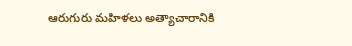ఆరుగురు మహిళలు అత్యాచారానికి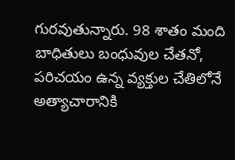గురవుతున్నారు. 98 శాతం మంది బాధితులు బంధువుల చేతనో, పరిచయం ఉన్న వ్యక్తుల చేతిలోనే అత్యాచారానికి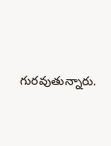గురవుతున్నారు.